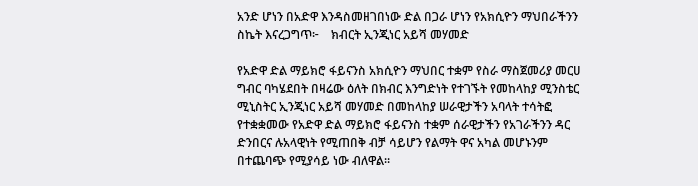አንድ ሆነን በአድዋ እንዳስመዘገበነው ድል በጋራ ሆነን የአክሲዮን ማህበራችንን ስኬት እናረጋግጥ፦    ክብርት ኢንጂነር አይሻ መሃመድ

የአድዋ ድል ማይክሮ ፋይናንስ አክሲዮን ማህበር ተቋም የስራ ማስጀመሪያ መርሀ ግብር ባካሄደበት በዛሬው ዕለት በክብር እንግድነት የተገኙት የመከላከያ ሚንስቴር ሚኒስትር ኢንጂነር አይሻ መሃመድ በመከላከያ ሠራዊታችን አባላት ተሳትፎ የተቋቋመው የአድዋ ድል ማይክሮ ፋይናንስ ተቋም ሰራዊታችን የአገራችንን ዳር ድንበርና ሉአላዊነት የሚጠበቅ ብቻ ሳይሆን የልማት ዋና አካል መሆኑንም በተጨባጭ የሚያሳይ ነው ብለዋል።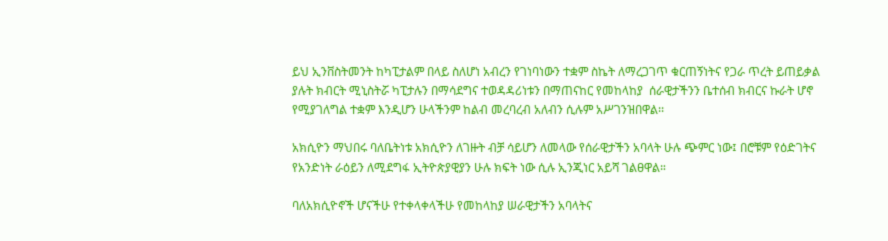ይህ ኢንቨስትመንት ከካፒታልም በላይ ስለሆነ አብረን የገነባነውን ተቋም ስኬት ለማረጋገጥ ቁርጠኝነትና የጋራ ጥረት ይጠይቃል ያሉት ክብርት ሚኒስትሯ ካፒታሉን በማሳደግና ተወዳዳሪነቱን በማጠናከር የመከላከያ  ሰራዊታችንን ቤተሰብ ክብርና ኩራት ሆኖ የሚያገለግል ተቋም እንዲሆን ሁላችንም ከልብ መረባረብ አለብን ሲሉም አሥገንዝበዋል፡፡

አክሲዮን ማህበሩ ባለቤትነቱ አክሲዮን ለገዙት ብቻ ሳይሆን ለመላው የሰራዊታችን አባላት ሁሉ ጭምር ነው፤ በሮቹም የዕድገትና የአንድነት ራዕይን ለሚደግፋ ኢትዮጵያዊያን ሁሉ ክፍት ነው ሲሉ ኢንጂነር አይሻ ገልፀዋል።

ባለአክሲዮኖች ሆናችሁ የተቀላቀላችሁ የመከላከያ ሠራዊታችን አባላትና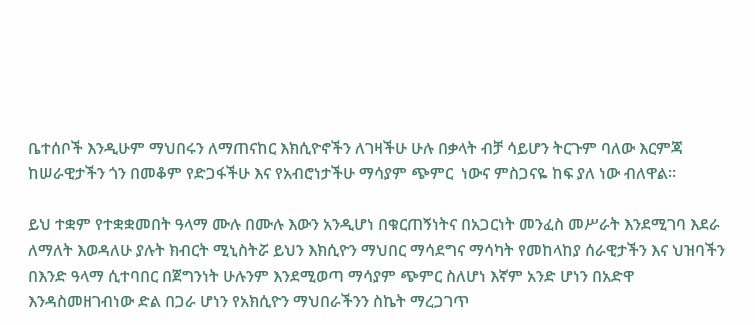ቤተሰቦች እንዲሁም ማህበሩን ለማጠናከር እክሲዮኖችን ለገዛችሁ ሁሉ በቃላት ብቻ ሳይሆን ትርጉም ባለው እርምጃ ከሠራዊታችን ጎን በመቆም የድጋፋችሁ እና የአብሮነታችሁ ማሳያም ጭምር  ነውና ምስጋናዬ ከፍ ያለ ነው ብለዋል።

ይህ ተቋም የተቋቋመበት ዓላማ ሙሉ በሙሉ እውን አንዲሆነ በቁርጠኝነትና በአጋርነት መንፈስ መሥራት እንደሚገባ እደራ ለማለት እወዳለሁ ያሉት ክብርት ሚኒስትሯ ይህን እክሲዮን ማህበር ማሳደግና ማሳካት የመከላከያ ሰራዊታችን እና ህዝባችን በእንድ ዓላማ ሲተባበር በጀግንነት ሁሉንም እንደሚወጣ ማሳያም ጭምር ስለሆነ እኛም አንድ ሆነን በአድዋ እንዳስመዘገብነው ድል በጋራ ሆነን የአክሲዮን ማህበራችንን ስኬት ማረጋገጥ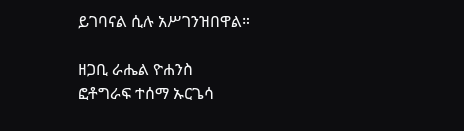ይገባናል ሲሉ አሥገንዝበዋል።

ዘጋቢ ራሔል ዮሐንስ
ፎቶግራፍ ተሰማ ኡርጌሳ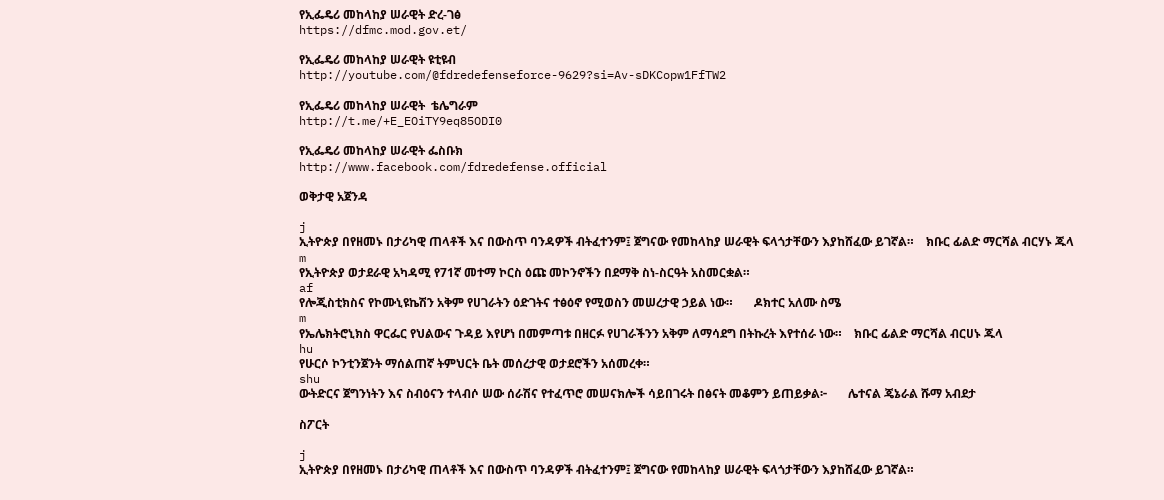የኢፌዴሪ መከላከያ ሠራዊት ድረ-ገፅ
https://dfmc.mod.gov.et/

የኢፌዴሪ መከላከያ ሠራዊት ዩቲዩብ
http://youtube.com/@fdredefenseforce-9629?si=Av-sDKCopw1FfTW2

የኢፌዴሪ መከላከያ ሠራዊት  ቴሌግራም
http://t.me/+E_EOiTY9eq85ODI0

የኢፌዴሪ መከላከያ ሠራዊት ፌስቡክ
http://www.facebook.com/fdredefense.official

ወቅታዊ አጀንዳ

j
ኢትዮጵያ በየዘመኑ በታሪካዊ ጠላቶች እና በውስጥ ባንዳዎች ብትፈተንም፤ ጀግናው የመከላከያ ሠራዊት ፍላጎታቸውን እያከሸፈው ይገኛል።    ክቡር ፊልድ ማርሻል ብርሃኑ ጁላ
m
የኢትዮጵያ ወታደራዊ አካዳሚ የ71ኛ መተማ ኮርስ ዕጩ መኮንኖችን በደማቅ ስነ-ስርዓት አስመርቋል።
af
የሎጂስቲክስና የኮሙኒዩኬሽን አቅም የሀገራትን ዕድገትና ተፅዕኖ የሚወስን መሠረታዊ ኃይል ነው።       ዶክተር አለሙ ስሜ
m
የኤሌክትሮኒክስ ዋርፌር የህልውና ጉዳይ እየሆነ በመምጣቱ በዘርፉ የሀገራችንን አቅም ለማሳደግ በትኩረት እየተሰራ ነው።    ክቡር ፊልድ ማርሻል ብርሀኑ ጁላ
hu
የሁርሶ ኮንቲንጀንት ማሰልጠኛ ትምህርት ቤት መሰረታዊ ወታደሮችን አሰመረቀ።
shu
ውትድርና ጀግንነትን እና ስብዕናን ተላብሶ ሠው ሰራሽና የተፈጥሮ መሠናክሎች ሳይበገሩት በፅናት መቆምን ይጠይቃል፦       ሌተናል ጄኔራል ሹማ አብደታ

ስፖርት

j
ኢትዮጵያ በየዘመኑ በታሪካዊ ጠላቶች እና በውስጥ ባንዳዎች ብትፈተንም፤ ጀግናው የመከላከያ ሠራዊት ፍላጎታቸውን እያከሸፈው ይገኛል።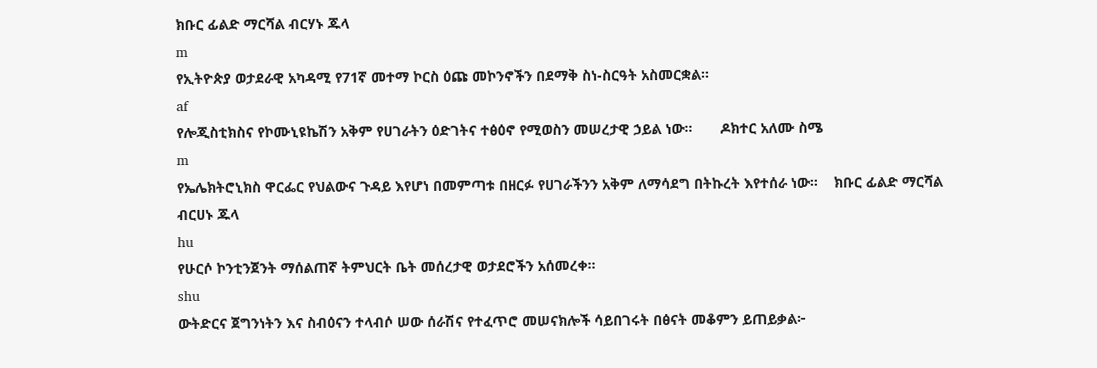ክቡር ፊልድ ማርሻል ብርሃኑ ጁላ
m
የኢትዮጵያ ወታደራዊ አካዳሚ የ71ኛ መተማ ኮርስ ዕጩ መኮንኖችን በደማቅ ስነ-ስርዓት አስመርቋል።
af
የሎጂስቲክስና የኮሙኒዩኬሽን አቅም የሀገራትን ዕድገትና ተፅዕኖ የሚወስን መሠረታዊ ኃይል ነው።       ዶክተር አለሙ ስሜ
m
የኤሌክትሮኒክስ ዋርፌር የህልውና ጉዳይ እየሆነ በመምጣቱ በዘርፉ የሀገራችንን አቅም ለማሳደግ በትኩረት እየተሰራ ነው።    ክቡር ፊልድ ማርሻል ብርሀኑ ጁላ
hu
የሁርሶ ኮንቲንጀንት ማሰልጠኛ ትምህርት ቤት መሰረታዊ ወታደሮችን አሰመረቀ።
shu
ውትድርና ጀግንነትን እና ስብዕናን ተላብሶ ሠው ሰራሽና የተፈጥሮ መሠናክሎች ሳይበገሩት በፅናት መቆምን ይጠይቃል፦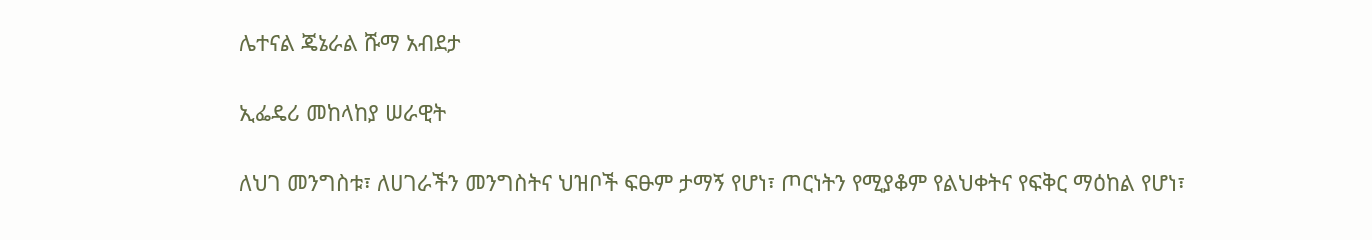ሌተናል ጄኔራል ሹማ አብደታ

ኢፌዴሪ መከላከያ ሠራዊት

ለህገ መንግስቱ፣ ለሀገራችን መንግስትና ህዝቦች ፍፁም ታማኝ የሆነ፣ ጦርነትን የሚያቆም የልህቀትና የፍቅር ማዕከል የሆነ፣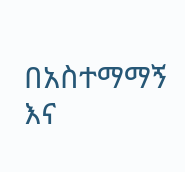በአስተማማኝ እና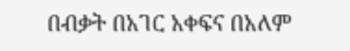በብቃት በአገር አቀፍና በአለም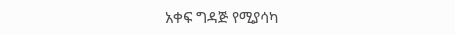አቀፍ ግዳጅ የሚያሳካ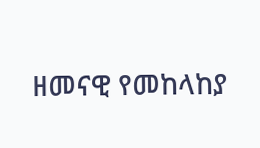ዘመናዊ የመከላከያ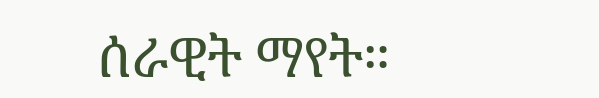ሰራዊት ማየት።